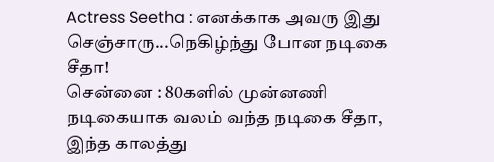Actress Seetha : எனக்காக அவரு இது செஞ்சாரு...நெகிழ்ந்து போன நடிகை சீதா!
சென்னை : 80களில் முன்னணி நடிகையாக வலம் வந்த நடிகை சீதா, இந்த காலத்து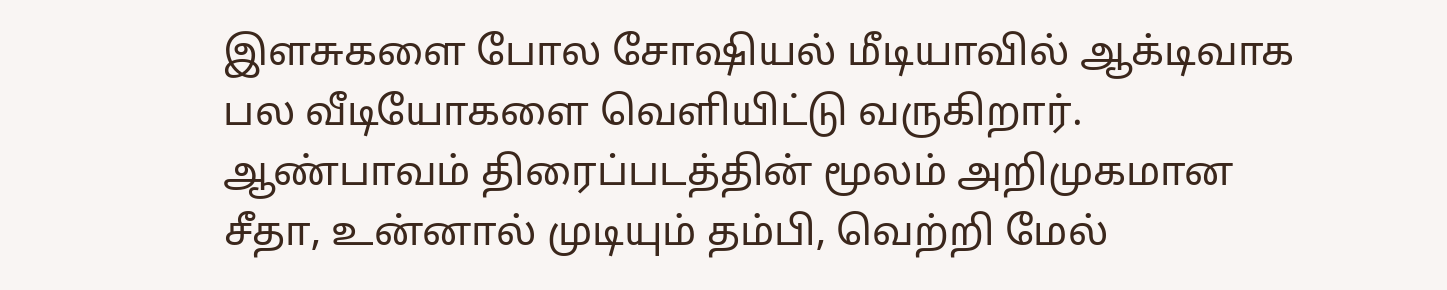இளசுகளை போல சோஷியல் மீடியாவில் ஆக்டிவாக பல வீடியோகளை வெளியிட்டு வருகிறார்.
ஆண்பாவம் திரைப்படத்தின் மூலம் அறிமுகமான சீதா, உன்னால் முடியும் தம்பி, வெற்றி மேல்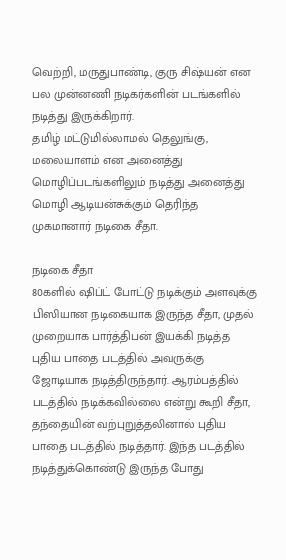வெற்றி, மருதுபாண்டி, குரு சிஷ்யன் என பல முன்னணி நடிகர்களின் படங்களில் நடித்து இருக்கிறார்.
தமிழ் மட்டுமில்லாமல் தெலுங்கு, மலையாளம் என அனைத்து மொழிப்படங்களிலும் நடித்து அனைத்து மொழி ஆடியன்சுக்கும் தெரிந்த முகமானார் நடிகை சீதா.

நடிகை சீதா
80களில் ஷிப்ட் போட்டு நடிக்கும் அளவுக்கு பிஸியான நடிகையாக இருந்த சீதா, முதல் முறையாக பார்த்திபன் இயக்கி நடித்த புதிய பாதை படத்தில் அவருக்கு ஜோடியாக நடித்திருந்தார். ஆரம்பத்தில் படத்தில் நடிக்கவில்லை என்று கூறி சீதா, தந்தையின் வற்புறுத்தலினால் புதிய பாதை படத்தில் நடித்தார். இந்த படத்தில் நடித்துக்கொண்டு இருந்த போது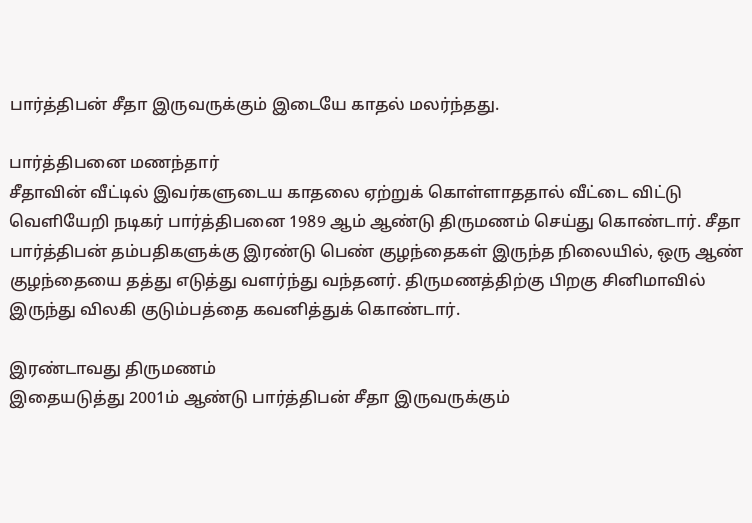பார்த்திபன் சீதா இருவருக்கும் இடையே காதல் மலர்ந்தது.

பார்த்திபனை மணந்தார்
சீதாவின் வீட்டில் இவர்களுடைய காதலை ஏற்றுக் கொள்ளாததால் வீட்டை விட்டு வெளியேறி நடிகர் பார்த்திபனை 1989 ஆம் ஆண்டு திருமணம் செய்து கொண்டார். சீதா பார்த்திபன் தம்பதிகளுக்கு இரண்டு பெண் குழந்தைகள் இருந்த நிலையில், ஒரு ஆண் குழந்தையை தத்து எடுத்து வளர்ந்து வந்தனர். திருமணத்திற்கு பிறகு சினிமாவில் இருந்து விலகி குடும்பத்தை கவனித்துக் கொண்டார்.

இரண்டாவது திருமணம்
இதையடுத்து 2001ம் ஆண்டு பார்த்திபன் சீதா இருவருக்கும்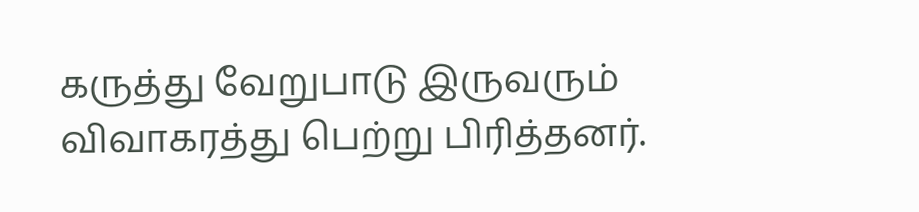கருத்து வேறுபாடு இருவரும் விவாகரத்து பெற்று பிரித்தனர்.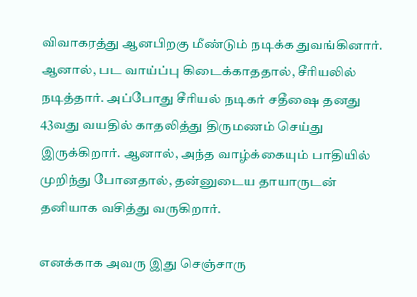விவாகரத்து ஆனபிறகு மீண்டும் நடிக்க துவங்கினார். ஆனால், பட வாய்ப்பு கிடைக்காததால், சீரியலில் நடித்தார். அப்போது சீரியல் நடிகர் சதீஷை தனது 43வது வயதில் காதலித்து திருமணம் செய்து இருக்கிறார். ஆனால், அந்த வாழ்க்கையும் பாதியில் முறிந்து போனதால், தன்னுடைய தாயாருடன் தனியாக வசித்து வருகிறார்.

எனக்காக அவரு இது செஞ்சாரு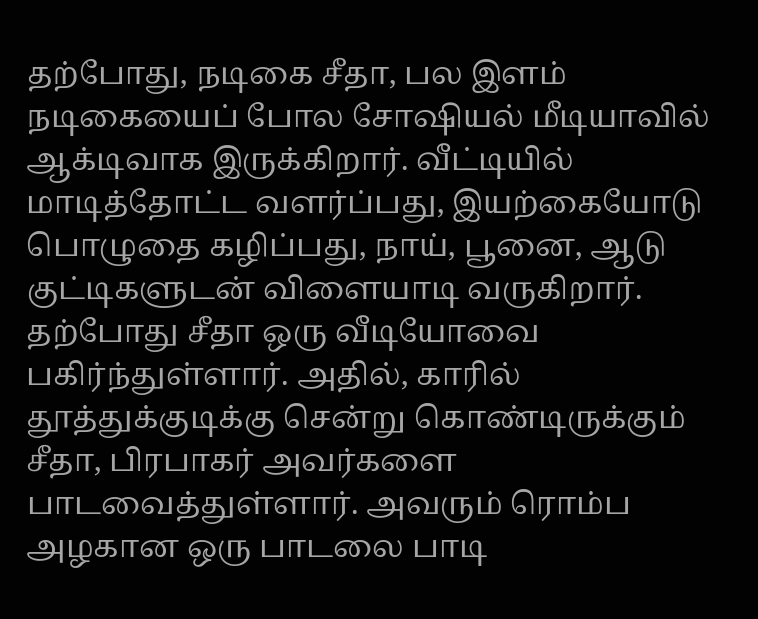தற்போது, நடிகை சீதா, பல இளம் நடிகையைப் போல சோஷியல் மீடியாவில் ஆக்டிவாக இருக்கிறார். வீட்டியில் மாடித்தோட்ட வளர்ப்பது, இயற்கையோடு பொழுதை கழிப்பது, நாய், பூனை, ஆடு குட்டிகளுடன் விளையாடி வருகிறார். தற்போது சீதா ஒரு வீடியோவை பகிர்ந்துள்ளார். அதில், காரில் தூத்துக்குடிக்கு சென்று கொண்டிருக்கும் சீதா, பிரபாகர் அவர்களை பாடவைத்துள்ளார். அவரும் ரொம்ப அழகான ஒரு பாடலை பாடி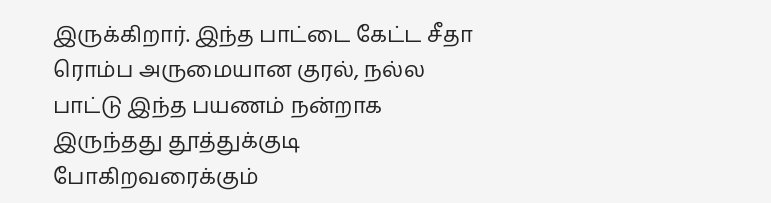இருக்கிறார். இந்த பாட்டை கேட்ட சீதா ரொம்ப அருமையான குரல், நல்ல பாட்டு இந்த பயணம் நன்றாக இருந்தது தூத்துக்குடி போகிறவரைக்கும்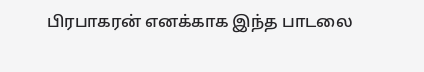பிரபாகரன் எனக்காக இந்த பாடலை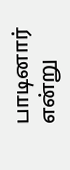பாடினார் என்று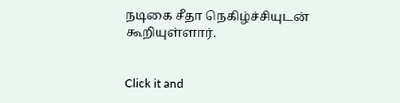நடிகை சீதா நெகிழ்ச்சியுடன் கூறியுள்ளார்.


Click it and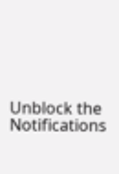Unblock the Notifications